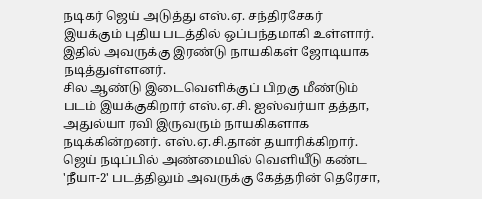நடிகர் ஜெய் அடுத்து எஸ்.ஏ. சந்திரசேகர் இயக்கும் புதிய படத்தில் ஒப்பந்தமாகி உள்ளார். இதில் அவருக்கு இரண்டு நாயகிகள் ஜோடியாக நடித்துள்ளனர்.
சில ஆண்டு இடைவெளிக்குப் பிறகு மீண்டும் படம் இயக்குகிறார் எஸ்.ஏ.சி. ஐஸ்வர்யா தத்தா, அதுல்யா ரவி இருவரும் நாயகிகளாக நடிக்கின்றனர். எஸ்.ஏ.சி.தான் தயாரிக்கிறார்.
ஜெய் நடிப்பில் அண்மையில் வெளியீடு கண்ட 'நீயா-2' படத்திலும் அவருக்கு கேத்தரின் தெரேசா,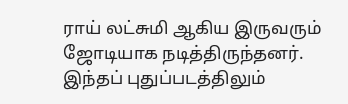ராய் லட்சுமி ஆகிய இருவரும் ஜோடியாக நடித்திருந்தனர். இந்தப் புதுப்படத்திலும்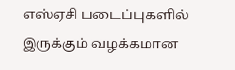எஸ்ஏசி படைப்புகளில் இருக்கும் வழக்கமான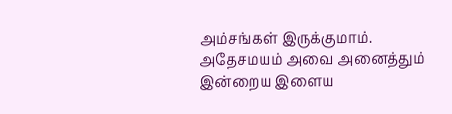அம்சங்கள் இருக்குமாம். அதேசமயம் அவை அனைத்தும் இன்றைய இளைய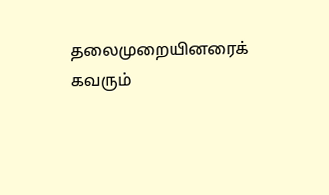தலைமுறையினரைக் கவரும்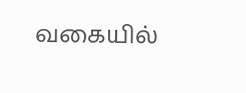வகையில்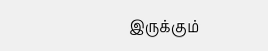இருக்கும்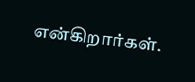என்கிறார்கள்.